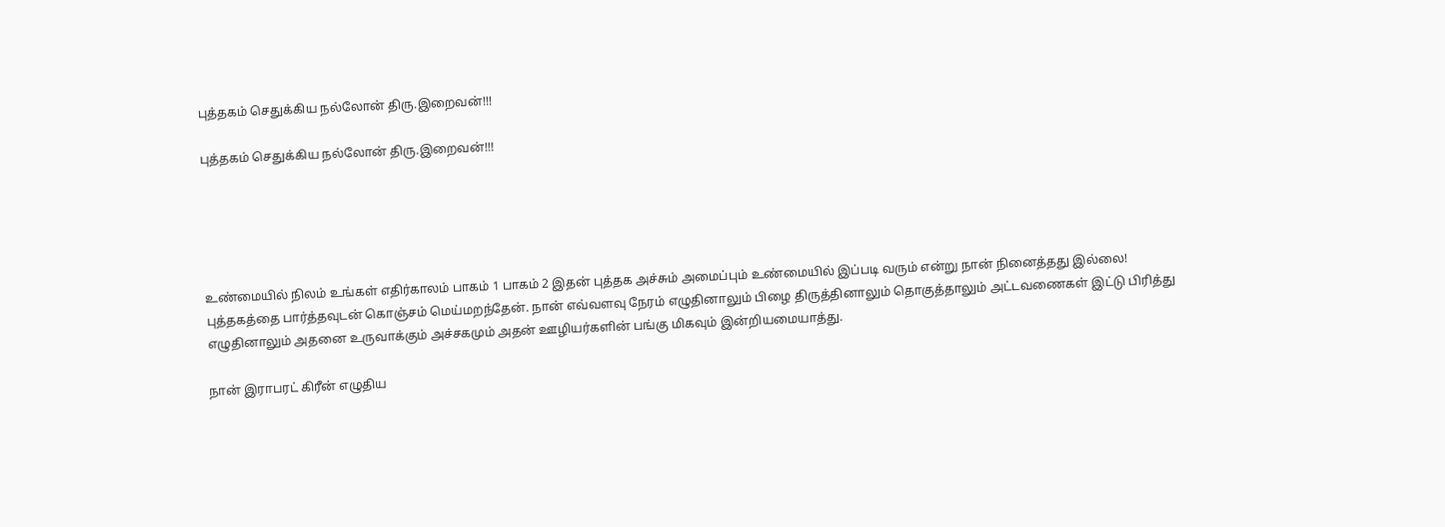புத்தகம் செதுக்கிய நல்லோன் திரு.இறைவன்!!!

புத்தகம் செதுக்கிய நல்லோன் திரு.இறைவன்!!!





உண்மையில் நிலம் உங்கள் எதிர்காலம் பாகம் 1 பாகம் 2 இதன் புத்தக அச்சும் அமைப்பும் உண்மையில் இப்படி வரும் என்று நான் நினைத்தது இல்லை!
புத்தகத்தை பார்த்தவுடன் கொஞ்சம் மெய்மறந்தேன். நான் எவ்வளவு நேரம் எழுதினாலும் பிழை திருத்தினாலும் தொகுத்தாலும் அட்டவணைகள் இட்டு பிரித்து எழுதினாலும் அதனை உருவாக்கும் அச்சகமும் அதன் ஊழியர்களின் பங்கு மிகவும் இன்றியமையாத்து.

நான் இராபரட் கிரீன் எழுதிய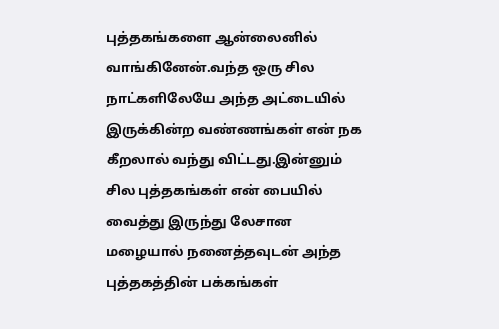புத்தகங்களை ஆன்லைனில் வாங்கினேன்.வந்த ஒரு சில நாட்களிலேயே அந்த அட்டையில் இருக்கின்ற வண்ணங்கள் என் நக கீறலால் வந்து விட்டது.இன்னும் சில புத்தகங்கள் என் பையில் வைத்து இருந்து லேசான மழையால் நனைத்தவுடன் அந்த புத்தகத்தின் பக்கங்கள்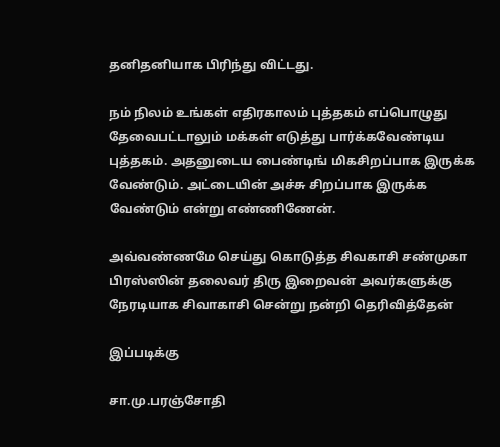தனிதனியாக பிரிந்து விட்டது.

நம் நிலம் உங்கள் எதிரகாலம் புத்தகம் எப்பொழுது தேவைபட்டாலும் மக்கள் எடுத்து பார்க்கவேண்டிய புத்தகம். அதனுடைய பைண்டிங் மிகசிறப்பாக இருக்க வேண்டும். அட்டையின் அச்சு சிறப்பாக இருக்க வேண்டும் என்று எண்ணிணேன்.

அவ்வண்ணமே செய்து கொடுத்த சிவகாசி சண்முகா பிரஸ்ஸின் தலைவர் திரு இறைவன் அவர்களுக்கு நேரடியாக சிவாகாசி சென்று நன்றி தெரிவித்தேன்

இப்படிக்கு

சா.மு.பரஞ்சோதி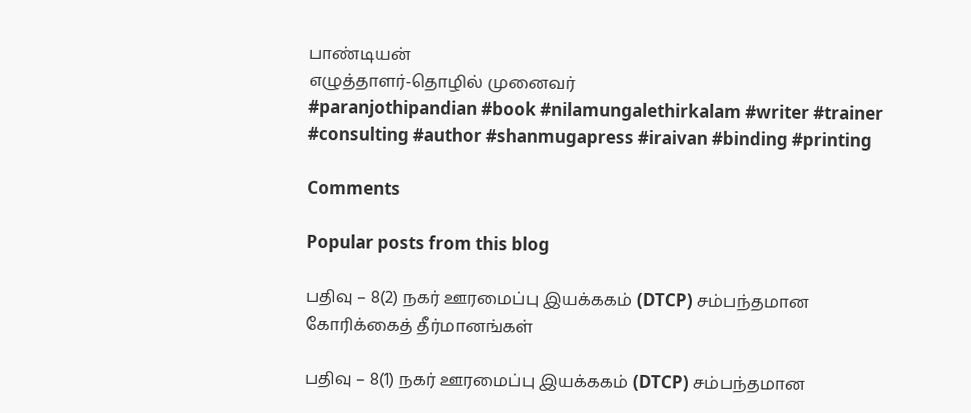பாண்டியன்
எழுத்தாளர்-தொழில் முனைவர்
#paranjothipandian #book #nilamungalethirkalam #writer #trainer #consulting #author #shanmugapress #iraivan #binding #printing

Comments

Popular posts from this blog

பதிவு – 8(2) நகர் ஊரமைப்பு இயக்ககம் (DTCP) சம்பந்தமான கோரிக்கைத் தீர்மானங்கள்

பதிவு – 8(1) நகர் ஊரமைப்பு இயக்ககம் (DTCP) சம்பந்தமான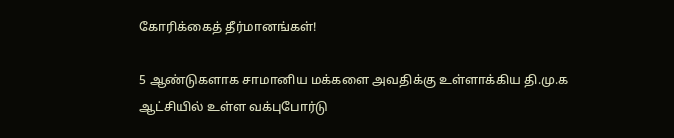கோரிக்கைத் தீர்மானங்கள்!

5 ஆண்டுகளாக சாமானிய மக்களை அவதிக்கு உள்ளாக்கிய தி.மு.க ஆட்சியில் உள்ள வக்புபோர்டு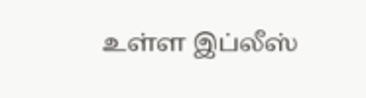உள்ள இப்லீஸ்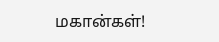மகான்கள்!